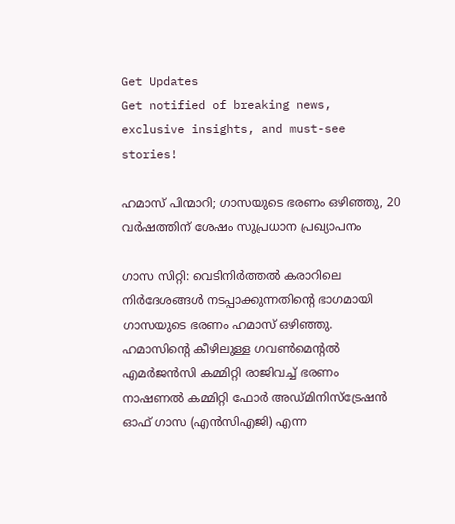Get Updates
Get notified of breaking news, exclusive insights, and must-see stories!

ഹമാസ് പിന്മാറി; ഗാസയുടെ ഭരണം ഒഴിഞ്ഞു, 20 വര്‍ഷത്തിന് ശേഷം സുപ്രധാന പ്രഖ്യാപനം

ഗാസ സിറ്റി: വെടിനിര്‍ത്തല്‍ കരാറിലെ നിര്‍ദേശങ്ങള്‍ നടപ്പാക്കുന്നതിന്റെ ഭാഗമായി ഗാസയുടെ ഭരണം ഹമാസ് ഒഴിഞ്ഞു. ഹമാസിന്റെ കീഴിലുള്ള ഗവണ്‍മെന്റല്‍ എമര്‍ജന്‍സി കമ്മിറ്റി രാജിവച്ച് ഭരണം നാഷണല്‍ കമ്മിറ്റി ഫോര്‍ അഡ്മിനിസ്‌ട്രേഷന്‍ ഓഫ് ഗാസ (എന്‍സിഎജി) എന്ന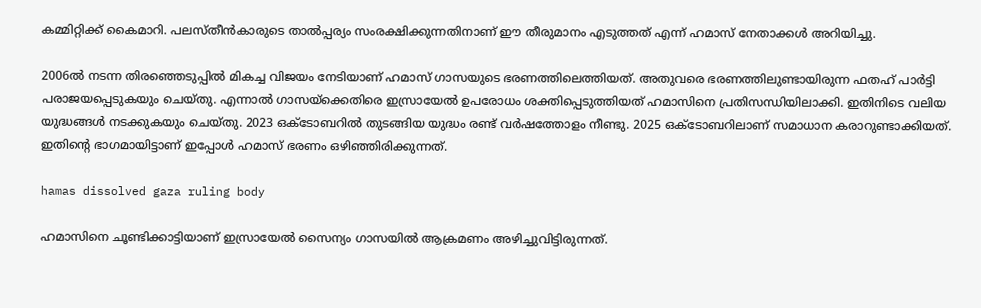കമ്മിറ്റിക്ക് കൈമാറി. പലസ്തീന്‍കാരുടെ താല്‍പ്പര്യം സംരക്ഷിക്കുന്നതിനാണ് ഈ തീരുമാനം എടുത്തത് എന്ന് ഹമാസ് നേതാക്കള്‍ അറിയിച്ചു.

2006ല്‍ നടന്ന തിരഞ്ഞെടുപ്പില്‍ മികച്ച വിജയം നേടിയാണ് ഹമാസ് ഗാസയുടെ ഭരണത്തിലെത്തിയത്. അതുവരെ ഭരണത്തിലുണ്ടായിരുന്ന ഫതഹ് പാര്‍ട്ടി പരാജയപ്പെടുകയും ചെയ്തു. എന്നാല്‍ ഗാസയ്‌ക്കെതിരെ ഇസ്രായേല്‍ ഉപരോധം ശക്തിപ്പെടുത്തിയത് ഹമാസിനെ പ്രതിസന്ധിയിലാക്കി. ഇതിനിടെ വലിയ യുദ്ധങ്ങള്‍ നടക്കുകയും ചെയ്തു. 2023 ഒക്ടോബറില്‍ തുടങ്ങിയ യുദ്ധം രണ്ട് വര്‍ഷത്തോളം നീണ്ടു. 2025 ഒക്ടോബറിലാണ് സമാധാന കരാറുണ്ടാക്കിയത്. ഇതിന്റെ ഭാഗമായിട്ടാണ് ഇപ്പോള്‍ ഹമാസ് ഭരണം ഒഴിഞ്ഞിരിക്കുന്നത്.

hamas dissolved gaza ruling body

ഹമാസിനെ ചൂണ്ടിക്കാട്ടിയാണ് ഇസ്രായേല്‍ സൈന്യം ഗാസയില്‍ ആക്രമണം അഴിച്ചുവിട്ടിരുന്നത്.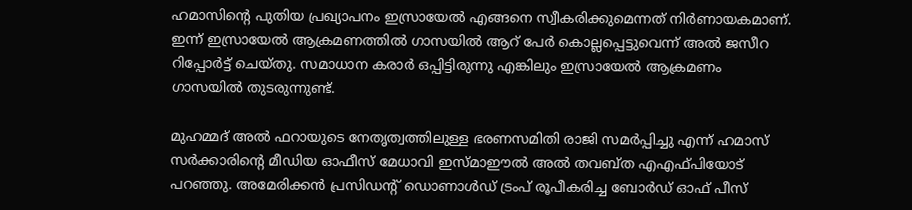ഹമാസിന്റെ പുതിയ പ്രഖ്യാപനം ഇസ്രായേല്‍ എങ്ങനെ സ്വീകരിക്കുമെന്നത് നിര്‍ണായകമാണ്. ഇന്ന് ഇസ്രായേല്‍ ആക്രമണത്തില്‍ ഗാസയില്‍ ആറ് പേര്‍ കൊല്ലപ്പെട്ടുവെന്ന് അല്‍ ജസീറ റിപ്പോര്‍ട്ട് ചെയ്തു. സമാധാന കരാര്‍ ഒപ്പിട്ടിരുന്നു എങ്കിലും ഇസ്രായേല്‍ ആക്രമണം ഗാസയില്‍ തുടരുന്നുണ്ട്.

മുഹമ്മദ് അല്‍ ഫറായുടെ നേതൃത്വത്തിലുള്ള ഭരണസമിതി രാജി സമര്‍പ്പിച്ചു എന്ന് ഹമാസ് സര്‍ക്കാരിന്റെ മീഡിയ ഓഫീസ് മേധാവി ഇസ്മാഈല്‍ അല്‍ തവബ്ത എഎഫ്പിയോട് പറഞ്ഞു. അമേരിക്കന്‍ പ്രസിഡന്റ് ഡൊണാള്‍ഡ് ട്രംപ് രൂപീകരിച്ച ബോര്‍ഡ് ഓഫ് പീസ്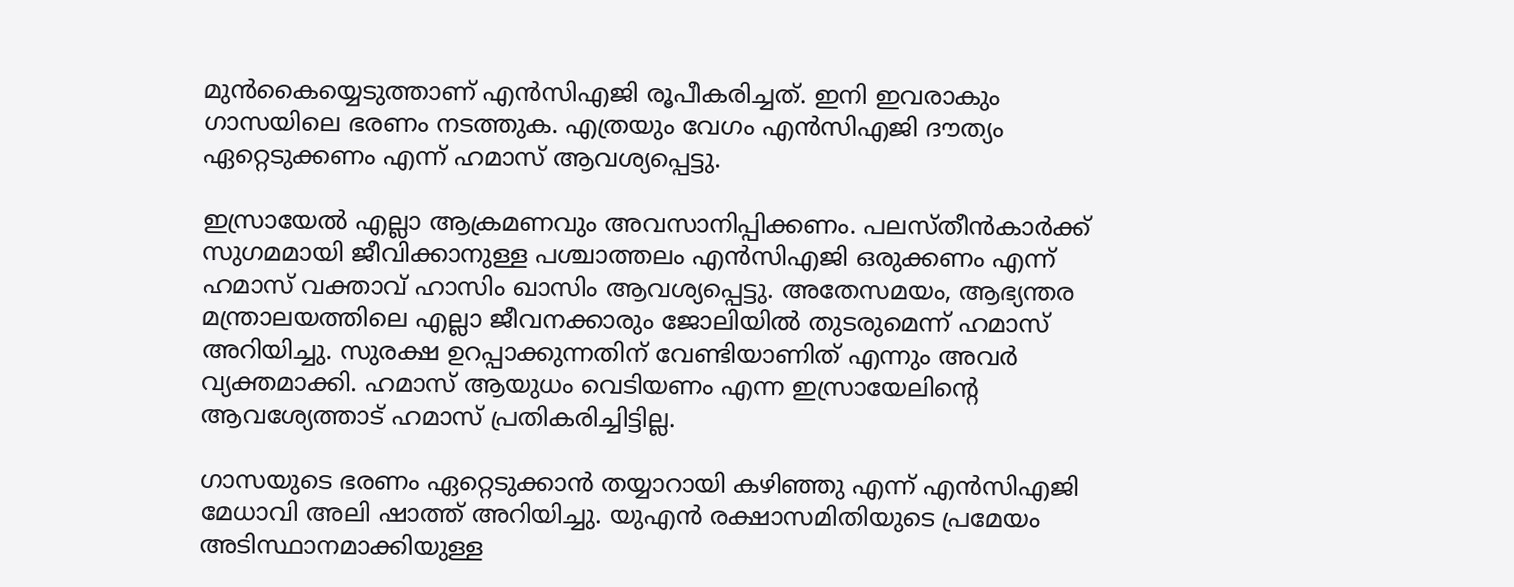മുന്‍കൈയ്യെടുത്താണ് എന്‍സിഎജി രൂപീകരിച്ചത്. ഇനി ഇവരാകും ഗാസയിലെ ഭരണം നടത്തുക. എത്രയും വേഗം എന്‍സിഎജി ദൗത്യം ഏറ്റെടുക്കണം എന്ന് ഹമാസ് ആവശ്യപ്പെട്ടു.

ഇസ്രായേല്‍ എല്ലാ ആക്രമണവും അവസാനിപ്പിക്കണം. പലസ്തീന്‍കാര്‍ക്ക് സുഗമമായി ജീവിക്കാനുള്ള പശ്ചാത്തലം എന്‍സിഎജി ഒരുക്കണം എന്ന് ഹമാസ് വക്താവ് ഹാസിം ഖാസിം ആവശ്യപ്പെട്ടു. അതേസമയം, ആഭ്യന്തര മന്ത്രാലയത്തിലെ എല്ലാ ജീവനക്കാരും ജോലിയില്‍ തുടരുമെന്ന് ഹമാസ് അറിയിച്ചു. സുരക്ഷ ഉറപ്പാക്കുന്നതിന് വേണ്ടിയാണിത് എന്നും അവര്‍ വ്യക്തമാക്കി. ഹമാസ് ആയുധം വെടിയണം എന്ന ഇസ്രായേലിന്റെ ആവശ്യേത്താട് ഹമാസ് പ്രതികരിച്ചിട്ടില്ല.

ഗാസയുടെ ഭരണം ഏറ്റെടുക്കാന്‍ തയ്യാറായി കഴിഞ്ഞു എന്ന് എന്‍സിഎജി മേധാവി അലി ഷാത്ത് അറിയിച്ചു. യുഎന്‍ രക്ഷാസമിതിയുടെ പ്രമേയം അടിസ്ഥാനമാക്കിയുള്ള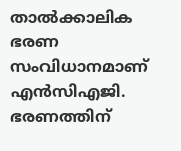താല്‍ക്കാലിക ഭരണ സംവിധാനമാണ് എന്‍സിഎജി. ഭരണത്തിന്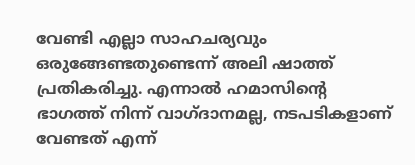വേണ്ടി എല്ലാ സാഹചര്യവും ഒരുങ്ങേണ്ടതുണ്ടെന്ന് അലി ഷാത്ത് പ്രതികരിച്ചു. എന്നാല്‍ ഹമാസിന്റെ ഭാഗത്ത് നിന്ന് വാഗ്ദാനമല്ല, നടപടികളാണ് വേണ്ടത് എന്ന്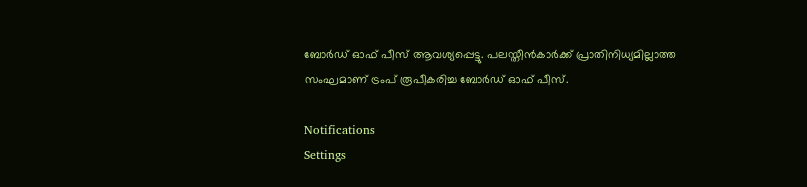ബോര്‍ഡ് ഓഫ് പീസ് ആവശ്യപ്പെട്ടു. പലസ്തീന്‍കാര്‍ക്ക് പ്രാതിനിധ്യമില്ലാത്ത സംഘമാണ് ട്രംപ് രൂപീകരിച്ച ബോര്‍ഡ് ഓഫ് പീസ്.

Notifications
Settings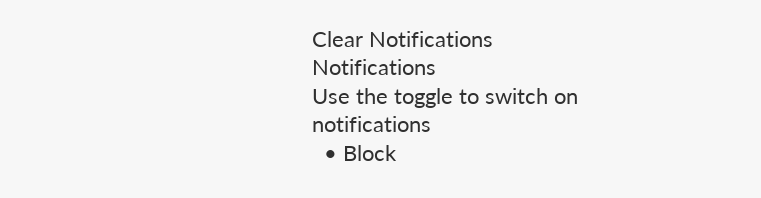Clear Notifications
Notifications
Use the toggle to switch on notifications
  • Block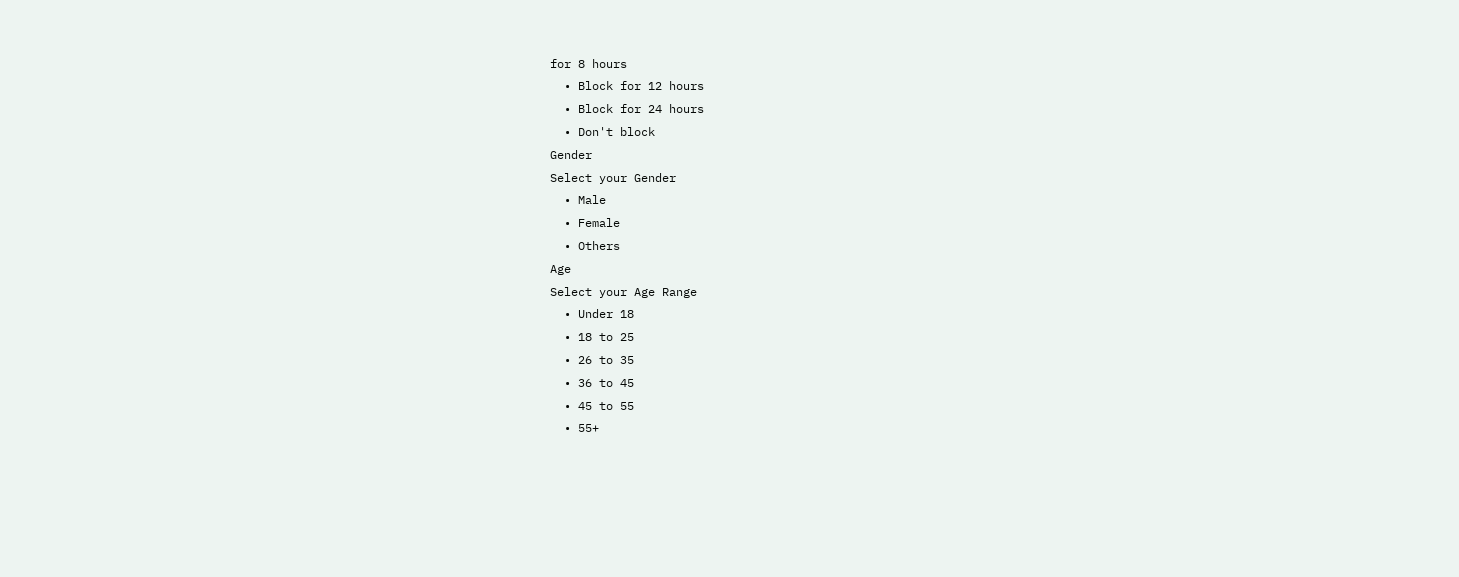for 8 hours
  • Block for 12 hours
  • Block for 24 hours
  • Don't block
Gender
Select your Gender
  • Male
  • Female
  • Others
Age
Select your Age Range
  • Under 18
  • 18 to 25
  • 26 to 35
  • 36 to 45
  • 45 to 55
  • 55+